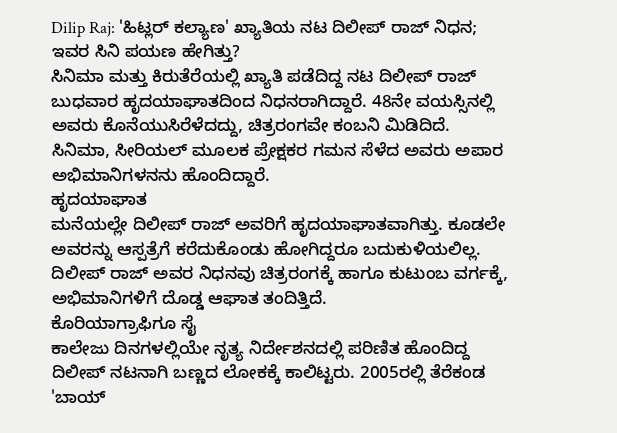Dilip Raj: 'ಹಿಟ್ಲರ್ ಕಲ್ಯಾಣ' ಖ್ಯಾತಿಯ ನಟ ದಿಲೀಪ್ ರಾಜ್ ನಿಧನ; ಇವರ ಸಿನಿ ಪಯಣ ಹೇಗಿತ್ತು?
ಸಿನಿಮಾ ಮತ್ತು ಕಿರುತೆರೆಯಲ್ಲಿ ಖ್ಯಾತಿ ಪಡೆದಿದ್ದ ನಟ ದಿಲೀಪ್ ರಾಜ್ ಬುಧವಾರ ಹೃದಯಾಘಾತದಿಂದ ನಿಧನರಾಗಿದ್ದಾರೆ. 48ನೇ ವಯಸ್ಸಿನಲ್ಲಿ ಅವರು ಕೊನೆಯುಸಿರೆಳೆದದ್ದು, ಚಿತ್ರರಂಗವೇ ಕಂಬನಿ ಮಿಡಿದಿದೆ. ಸಿನಿಮಾ, ಸೀರಿಯಲ್ ಮೂಲಕ ಪ್ರೇಕ್ಷಕರ ಗಮನ ಸೆಳೆದ ಅವರು ಅಪಾರ ಅಭಿಮಾನಿಗಳನನು ಹೊಂದಿದ್ದಾರೆ.
ಹೃದಯಾಘಾತ
ಮನೆಯಲ್ಲೇ ದಿಲೀಪ್ ರಾಜ್ ಅವರಿಗೆ ಹೃದಯಾಘಾತವಾಗಿತ್ತು. ಕೂಡಲೇ ಅವರನ್ನು ಆಸ್ಪತ್ರೆಗೆ ಕರೆದುಕೊಂಡು ಹೋಗಿದ್ದರೂ ಬದುಕುಳಿಯಲಿಲ್ಲ. ದಿಲೀಪ್ ರಾಜ್ ಅವರ ನಿಧನವು ಚಿತ್ರರಂಗಕ್ಕೆ ಹಾಗೂ ಕುಟುಂಬ ವರ್ಗಕ್ಕೆ, ಅಭಿಮಾನಿಗಳಿಗೆ ದೊಡ್ಡ ಆಘಾತ ತಂದಿತ್ತಿದೆ.
ಕೊರಿಯಾಗ್ರಾಫಿಗೂ ಸೈ
ಕಾಲೇಜು ದಿನಗಳಲ್ಲಿಯೇ ನೃತ್ಯ ನಿರ್ದೇಶನದಲ್ಲಿ ಪರಿಣಿತ ಹೊಂದಿದ್ದ ದಿಲೀಪ್ ನಟನಾಗಿ ಬಣ್ಣದ ಲೋಕಕ್ಕೆ ಕಾಲಿಟ್ಟರು. 2005ರಲ್ಲಿ ತೆರೆಕಂಡ 'ಬಾಯ್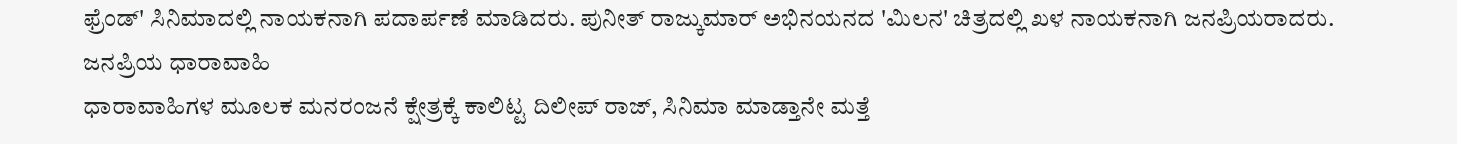ಫ್ರೆಂಡ್' ಸಿನಿಮಾದಲ್ಲಿ ನಾಯಕನಾಗಿ ಪದಾರ್ಪಣೆ ಮಾಡಿದರು. ಪುನೀತ್ ರಾಜ್ಕುಮಾರ್ ಅಭಿನಯನದ 'ಮಿಲನ' ಚಿತ್ರದಲ್ಲಿ ಖಳ ನಾಯಕನಾಗಿ ಜನಪ್ರಿಯರಾದರು.
ಜನಪ್ರಿಯ ಧಾರಾವಾಹಿ
ಧಾರಾವಾಹಿಗಳ ಮೂಲಕ ಮನರಂಜನೆ ಕ್ಷೇತ್ರಕ್ಕೆ ಕಾಲಿಟ್ಟ ದಿಲೀಪ್ ರಾಜ್, ಸಿನಿಮಾ ಮಾಡ್ತಾನೇ ಮತ್ತೆ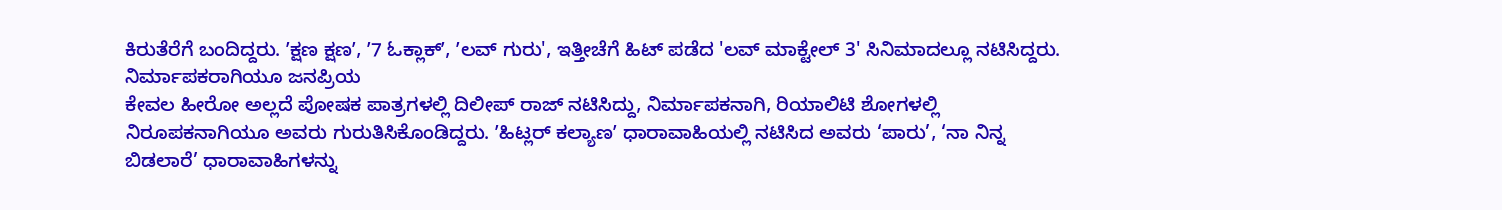ಕಿರುತೆರೆಗೆ ಬಂದಿದ್ದರು. ʼಕ್ಷಣ ಕ್ಷಣʼ, ʼ7 ಓಕ್ಲಾಕ್ʼ, ʼಲವ್ ಗುರು', ಇತ್ತೀಚೆಗೆ ಹಿಟ್ ಪಡೆದ 'ಲವ್ ಮಾಕ್ಟೇಲ್ 3' ಸಿನಿಮಾದಲ್ಲೂ ನಟಿಸಿದ್ದರು.
ನಿರ್ಮಾಪಕರಾಗಿಯೂ ಜನಪ್ರಿಯ
ಕೇವಲ ಹೀರೋ ಅಲ್ಲದೆ ಪೋಷಕ ಪಾತ್ರಗಳಲ್ಲಿ ದಿಲೀಪ್ ರಾಜ್ ನಟಿಸಿದ್ದು, ನಿರ್ಮಾಪಕನಾಗಿ, ರಿಯಾಲಿಟಿ ಶೋಗಳಲ್ಲಿ ನಿರೂಪಕನಾಗಿಯೂ ಅವರು ಗುರುತಿಸಿಕೊಂಡಿದ್ದರು. ʼಹಿಟ್ಲರ್ ಕಲ್ಯಾಣʼ ಧಾರಾವಾಹಿಯಲ್ಲಿ ನಟಿಸಿದ ಅವರು ‘ಪಾರು’, ‘ನಾ ನಿನ್ನ ಬಿಡಲಾರೆ’ ಧಾರಾವಾಹಿಗಳನ್ನು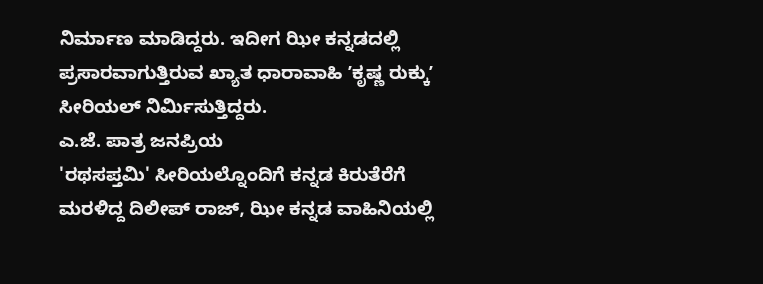ನಿರ್ಮಾಣ ಮಾಡಿದ್ದರು. ಇದೀಗ ಝೀ ಕನ್ನಡದಲ್ಲಿ ಪ್ರಸಾರವಾಗುತ್ತಿರುವ ಖ್ಯಾತ ಧಾರಾವಾಹಿ ʼಕೃಷ್ಣ ರುಕ್ಕುʼ ಸೀರಿಯಲ್ ನಿರ್ಮಿಸುತ್ತಿದ್ದರು.
ಎ.ಜೆ. ಪಾತ್ರ ಜನಪ್ರಿಯ
'ರಥಸಪ್ತಮಿ' ಸೀರಿಯಲ್ನೊಂದಿಗೆ ಕನ್ನಡ ಕಿರುತೆರೆಗೆ ಮರಳಿದ್ದ ದಿಲೀಪ್ ರಾಜ್, ಝೀ ಕನ್ನಡ ವಾಹಿನಿಯಲ್ಲಿ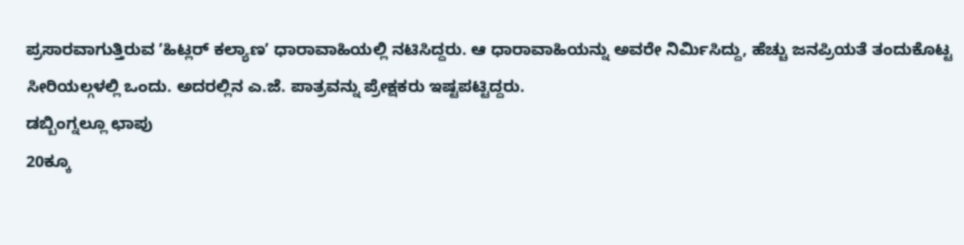ಪ್ರಸಾರವಾಗುತ್ತಿರುವ ʼಹಿಟ್ಲರ್ ಕಲ್ಯಾಣʼ ಧಾರಾವಾಹಿಯಲ್ಲಿ ನಟಿಸಿದ್ದರು. ಆ ಧಾರಾವಾಹಿಯನ್ನು ಅವರೇ ನಿರ್ಮಿಸಿದ್ದು, ಹೆಚ್ಚು ಜನಪ್ರಿಯತೆ ತಂದುಕೊಟ್ಟ ಸೀರಿಯಲ್ಗಳಲ್ಲಿ ಒಂದು. ಅದರಲ್ಲಿನ ಎ.ಜೆ. ಪಾತ್ರವನ್ನು ಪ್ರೇಕ್ಷಕರು ಇಷ್ಟಪಟ್ಟಿದ್ದರು.
ಡಬ್ಬಿಂಗ್ನಲ್ಲೂ ಛಾಪು
20ಕ್ಕೂ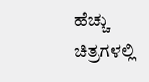ಹೆಚ್ಚು ಚಿತ್ರಗಳಲ್ಲಿ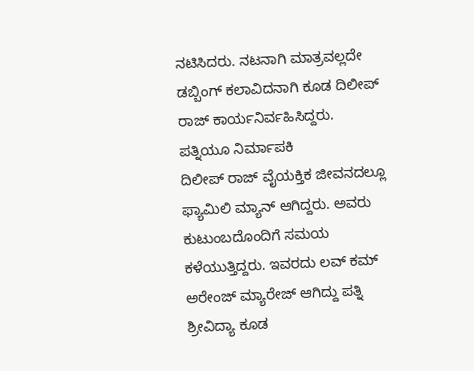ನಟಿಸಿದರು. ನಟನಾಗಿ ಮಾತ್ರವಲ್ಲದೇ ಡಬ್ಬಿಂಗ್ ಕಲಾವಿದನಾಗಿ ಕೂಡ ದಿಲೀಪ್ ರಾಜ್ ಕಾರ್ಯನಿರ್ವಹಿಸಿದ್ದರು.
ಪತ್ನಿಯೂ ನಿರ್ಮಾಪಕಿ
ದಿಲೀಪ್ ರಾಜ್ ವೈಯಕ್ತಿಕ ಜೀವನದಲ್ಲೂ ಫ್ಯಾಮಿಲಿ ಮ್ಯಾನ್ ಆಗಿದ್ದರು. ಅವರು ಕುಟುಂಬದೊಂದಿಗೆ ಸಮಯ ಕಳೆಯುತ್ತಿದ್ದರು. ಇವರದು ಲವ್ ಕಮ್ ಅರೇಂಜ್ ಮ್ಯಾರೇಜ್ ಆಗಿದ್ದು ಪತ್ನಿ ಶ್ರೀವಿದ್ಯಾ ಕೂಡ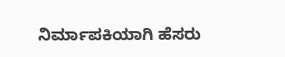ನಿರ್ಮಾಪಕಿಯಾಗಿ ಹೆಸರು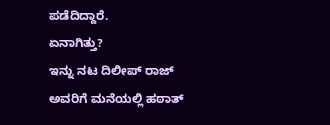ಪಡೆದಿದ್ದಾರೆ.
ಏನಾಗಿತ್ತು?
ಇನ್ನು ನಟ ದಿಲೀಪ್ ರಾಜ್ ಅವರಿಗೆ ಮನೆಯಲ್ಲಿ ಹಠಾತ್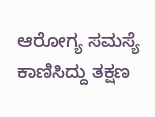ಆರೋಗ್ಯ ಸಮಸ್ಯೆ ಕಾಣಿಸಿದ್ದು ತಕ್ಷಣ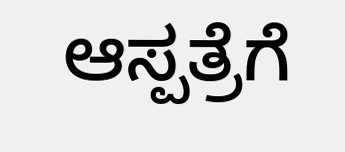ಆಸ್ಪತ್ರೆಗೆ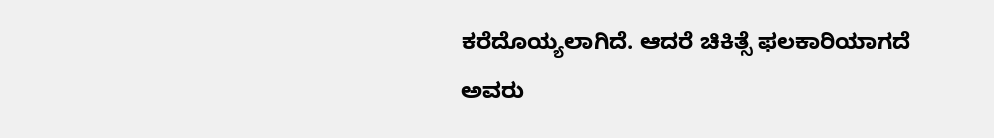ಕರೆದೊಯ್ಯಲಾಗಿದೆ. ಆದರೆ ಚಿಕಿತ್ಸೆ ಫಲಕಾರಿಯಾಗದೆ ಅವರು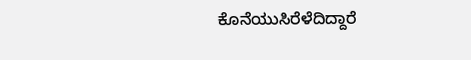ಕೊನೆಯುಸಿರೆಳೆದಿದ್ದಾರೆ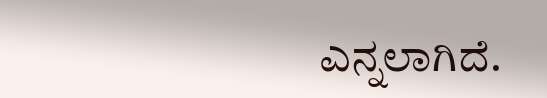ಎನ್ನಲಾಗಿದೆ.